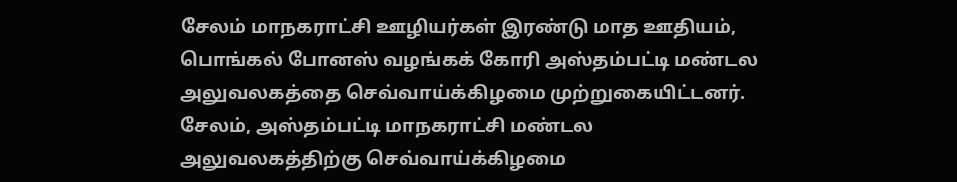சேலம் மாநகராட்சி ஊழியர்கள் இரண்டு மாத ஊதியம், பொங்கல் போனஸ் வழங்கக் கோரி அஸ்தம்பட்டி மண்டல அலுவலகத்தை செவ்வாய்க்கிழமை முற்றுகையிட்டனர்.
சேலம், அஸ்தம்பட்டி மாநகராட்சி மண்டல அலுவலகத்திற்கு செவ்வாய்க்கிழமை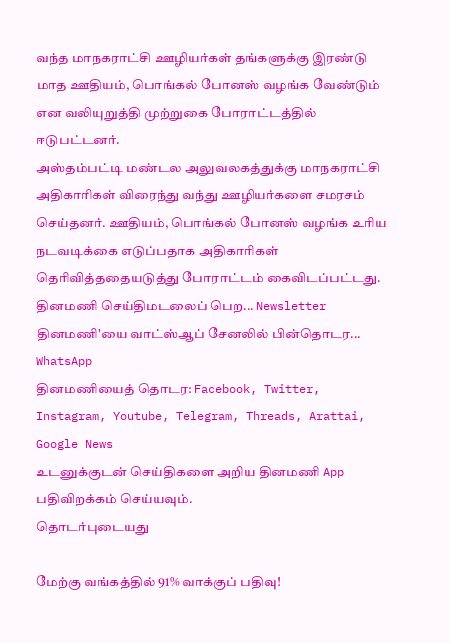வந்த மாநகராட்சி ஊழியர்கள் தங்களுக்கு இரண்டு மாத ஊதியம், பொங்கல் போனஸ் வழங்க வேண்டும் என வலியுறுத்தி முற்றுகை போராட்டத்தில் ஈடுபட்டனர்.
அஸ்தம்பட்டி மண்டல அலுவலகத்துக்கு மாநகராட்சி அதிகாரிகள் விரைந்து வந்து ஊழியர்களை சமரசம் செய்தனர். ஊதியம், பொங்கல் போனஸ் வழங்க உரிய நடவடிக்கை எடுப்பதாக அதிகாரிகள் தெரிவித்ததையடுத்து போராட்டம் கைவிடப்பட்டது.
தினமணி செய்திமடலைப் பெற... Newsletter
தினமணி'யை வாட்ஸ்ஆப் சேனலில் பின்தொடர... WhatsApp
தினமணியைத் தொடர: Facebook, Twitter, Instagram, Youtube, Telegram, Threads, Arattai, Google News
உடனுக்குடன் செய்திகளை அறிய தினமணி App பதிவிறக்கம் செய்யவும்.
தொடர்புடையது

மேற்கு வங்கத்தில் 91% வாக்குப் பதிவு!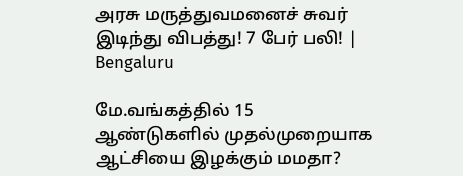அரசு மருத்துவமனைச் சுவர் இடிந்து விபத்து! 7 பேர் பலி! | Bengaluru

மே.வங்கத்தில் 15 ஆண்டுகளில் முதல்முறையாக ஆட்சியை இழக்கும் மமதா?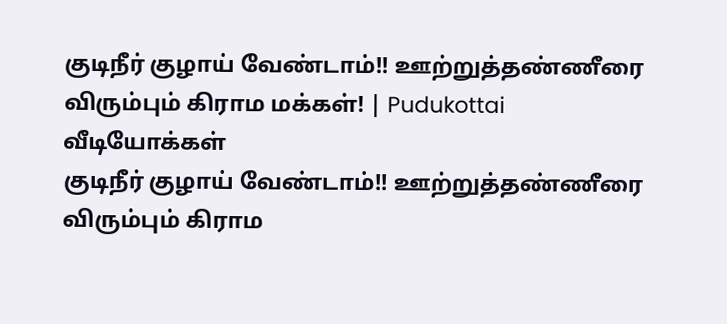குடிநீர் குழாய் வேண்டாம்!! ஊற்றுத்தண்ணீரை விரும்பும் கிராம மக்கள்! | Pudukottai
வீடியோக்கள்
குடிநீர் குழாய் வேண்டாம்!! ஊற்றுத்தண்ணீரை விரும்பும் கிராம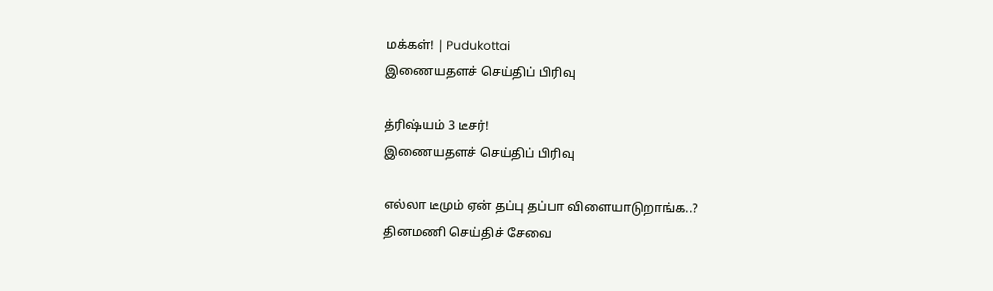மக்கள்! | Pudukottai
இணையதளச் செய்திப் பிரிவு

த்ரிஷ்யம் 3 டீசர்!
இணையதளச் செய்திப் பிரிவு

எல்லா டீமும் ஏன் தப்பு தப்பா விளையாடுறாங்க..?
தினமணி செய்திச் சேவை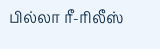பில்லா ரீ-ரிலீஸ்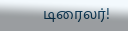டிரைலர்!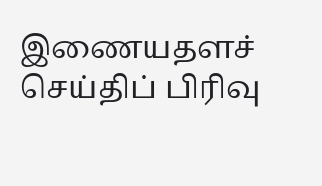இணையதளச் செய்திப் பிரிவு